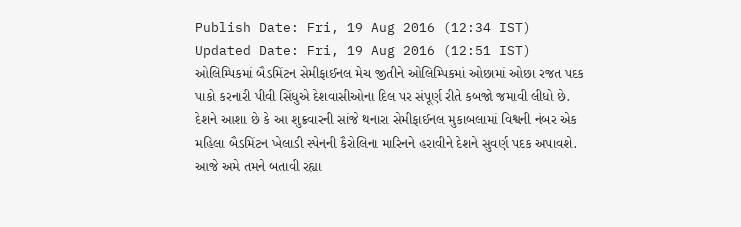Publish Date: Fri, 19 Aug 2016 (12:34 IST)
Updated Date: Fri, 19 Aug 2016 (12:51 IST)
ઓલિમ્પિકમાં બૈડમિંટન સેમીફાઈનલ મેચ જીતીને ઓલિમ્પિકમાં ઓછામાં ઓછા રજત પદક પાકો કરનારી પીવી સિંધુએ દેશવાસીઓના દિલ પર સંપૂર્ણ રીતે કબજો જમાવી લીધો છે. દેશને આશા છે કે આ શુક્રવારની સાંજે થનારા સેમીફાઈનલ મુકાબલામાં વિશ્વની નંબર એક મહિલા બૈડમિંટન ખેલાડી સ્પેનની કૈરોલિના મારિનને હરાવીને દેશને સુવર્ણ પદક અપાવશે. આજે અમે તમને બતાવી રહ્યા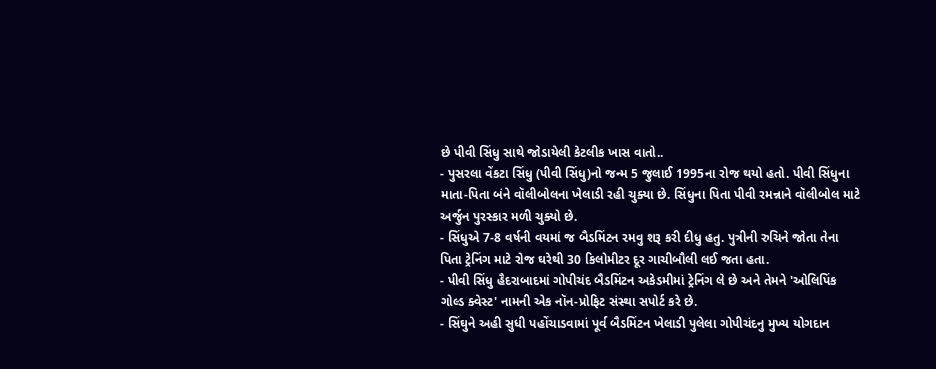છે પીવી સિંધુ સાથે જોડાયેલી કેટલીક ખાસ વાતો..
- પુસરલા વેંકટા સિંધુ (પીવી સિંધુ)નો જન્મ 5 જુલાઈ 1995ના રોજ થયો હતો. પીવી સિંધુના માતા-પિતા બંને વૉલીબોલના ખેલાડી રહી ચુક્યા છે. સિંધુના પિતા પીવી રમન્નાને વૉલીબોલ માટે અર્જુન પુરસ્કાર મળી ચુક્યો છે.
- સિંધુએ 7-8 વર્ષની વયમાં જ બૈડમિંટન રમવુ શરૂ કરી દીધુ હતુ. પુત્રીની રુચિને જોતા તેના પિતા ટ્રેનિંગ માટે રોજ ઘરેથી 30 કિલોમીટર દૂર ગાચીબૌલી લઈ જતા હતા.
- પીવી સિંધુ હૈદરાબાદમાં ગોપીચંદ બૈડમિંટન અકેડમીમાં ટ્રેનિંગ લે છે અને તેમને 'ઓલિપિંક ગોલ્ડ ક્વેસ્ટ' નામની એક નૉન-પ્રોફિટ સંસ્થા સપોર્ટ કરે છે.
- સિંઘુને અહી સુધી પહોંચાડવામાં પૂર્વ બૈડમિંટન ખેલાડી પુલેલા ગોપીચંદનુ મુખ્ય યોગદાન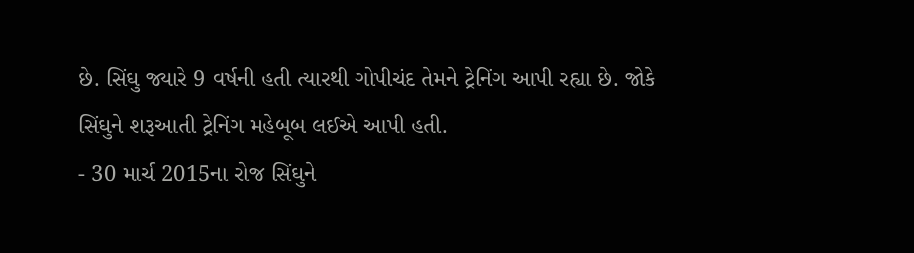છે. સિંઘુ જ્યારે 9 વર્ષની હતી ત્યારથી ગોપીચંદ તેમને ટ્રેનિંગ આપી રહ્યા છે. જોકે સિંઘુને શરૂઆતી ટ્રેનિંગ મહેબૂબ લઈએ આપી હતી.
- 30 માર્ચ 2015ના રોજ સિંઘુને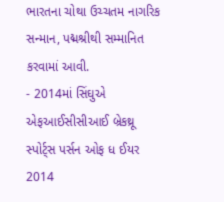ભારતના ચોથા ઉચ્ચતમ નાગરિક સન્માન, પદ્મશ્રીથી સમ્માનિત કરવામાં આવી.
- 2014માં સિંઘુએ એફઆઈસીસીઆઈ બ્રેકથ્રૂ સ્પોર્ટ્સ પર્સન ઓફ ધ ઈયર 2014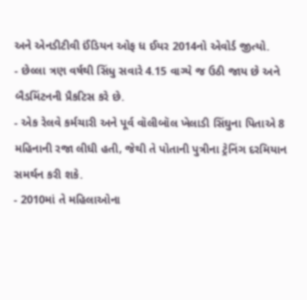અને એનડીટીવી ઈંડિયન ઓફ ધ ઈયર 2014નો એવોર્ડ જીત્યો.
- છેલ્લા ત્રણ વર્ષથી સિંધુ સવારે 4.15 વાગ્યે જ ઉઠી જાય છે અને બૈડમિંટનની પ્રૈકટિસ કરે છે.
- એક રેલવે કર્મચારી અને પૂર્વ વૉલીબૉલ ખેલાડી સિંઘુના પિતાએ 8 મહિનાની રજા લીધી હતી, જેથી તે પોતાની પુત્રીના ટ્રેનિંગ દરમિયાન સમર્થન કરી શકે.
- 2010માં તે મહિલાઓના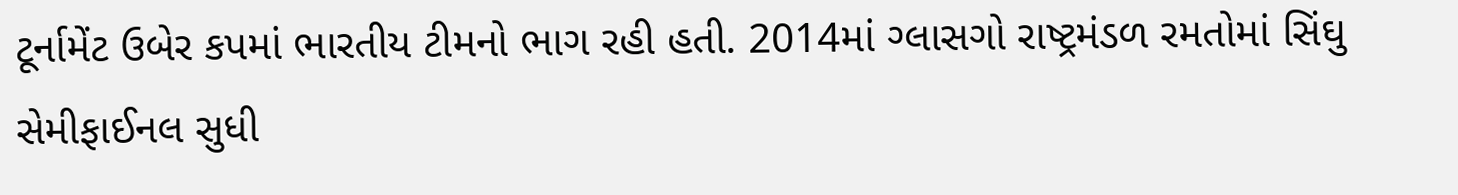ટૂર્નામેંટ ઉબેર કપમાં ભારતીય ટીમનો ભાગ રહી હતી. 2014માં ગ્લાસગો રાષ્ટ્રમંડળ રમતોમાં સિંઘુ સેમીફાઈનલ સુધી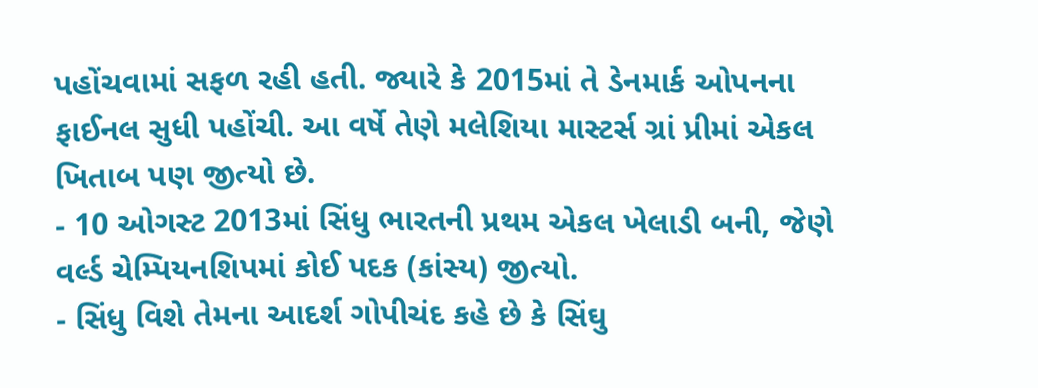પહોંચવામાં સફળ રહી હતી. જ્યારે કે 2015માં તે ડેનમાર્ક ઓપનના ફાઈનલ સુધી પહોંચી. આ વર્ષે તેણે મલેશિયા માસ્ટર્સ ગ્રાં પ્રીમાં એકલ ખિતાબ પણ જીત્યો છે.
- 10 ઓગસ્ટ 2013માં સિંધુ ભારતની પ્રથમ એકલ ખેલાડી બની, જેણે વર્લ્ડ ચેમ્પિયનશિપમાં કોઈ પદક (કાંસ્ય) જીત્યો.
- સિંધુ વિશે તેમના આદર્શ ગોપીચંદ કહે છે કે સિંઘુ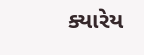ક્યારેય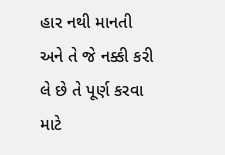હાર નથી માનતી અને તે જે નક્કી કરી લે છે તે પૂર્ણ કરવા માટે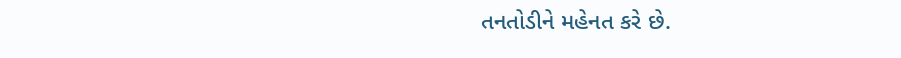તનતોડીને મહેનત કરે છે.